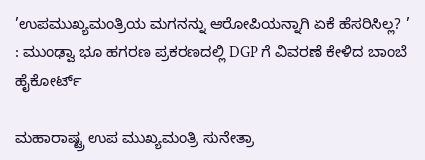’ಉಪಮುಖ್ಯಮಂತ್ರಿಯ ಮಗನನ್ನು ಆರೋಪಿಯನ್ನಾಗಿ ಏಕೆ ಹೆಸರಿಸಿಲ್ಲ? ’ : ಮುಂಢ್ವಾ ಭೂ ಹಗರಣ ಪ್ರಕರಣದಲ್ಲಿ DGP ಗೆ ವಿವರಣೆ ಕೇಳಿದ ಬಾಂಬೆ ಹೈಕೋರ್ಟ್

ಮಹಾರಾಷ್ಟ್ರ ಉಪ ಮುಖ್ಯಮಂತ್ರಿ ಸುನೇತ್ರಾ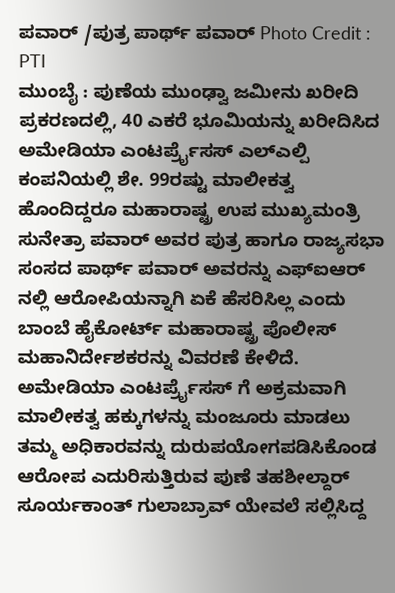ಪವಾರ್ /ಪುತ್ರ ಪಾರ್ಥ್ ಪವಾರ್ Photo Credit : PTI
ಮುಂಬೈ : ಪುಣೆಯ ಮುಂಢ್ವಾ ಜಮೀನು ಖರೀದಿ ಪ್ರಕರಣದಲ್ಲಿ, 40 ಎಕರೆ ಭೂಮಿಯನ್ನು ಖರೀದಿಸಿದ ಅಮೇಡಿಯಾ ಎಂಟರ್ಪ್ರೈಸಸ್ ಎಲ್ಎಲ್ಪಿ ಕಂಪನಿಯಲ್ಲಿ ಶೇ. 99ರಷ್ಟು ಮಾಲೀಕತ್ವ ಹೊಂದಿದ್ದರೂ ಮಹಾರಾಷ್ಟ್ರ ಉಪ ಮುಖ್ಯಮಂತ್ರಿ ಸುನೇತ್ರಾ ಪವಾರ್ ಅವರ ಪುತ್ರ ಹಾಗೂ ರಾಜ್ಯಸಭಾ ಸಂಸದ ಪಾರ್ಥ್ ಪವಾರ್ ಅವರನ್ನು ಎಫ್ಐಆರ್ ನಲ್ಲಿ ಆರೋಪಿಯನ್ನಾಗಿ ಏಕೆ ಹೆಸರಿಸಿಲ್ಲ ಎಂದು ಬಾಂಬೆ ಹೈಕೋರ್ಟ್ ಮಹಾರಾಷ್ಟ್ರ ಪೊಲೀಸ್ ಮಹಾನಿರ್ದೇಶಕರನ್ನು ವಿವರಣೆ ಕೇಳಿದೆ.
ಅಮೇಡಿಯಾ ಎಂಟರ್ಪ್ರೈಸಸ್ ಗೆ ಅಕ್ರಮವಾಗಿ ಮಾಲೀಕತ್ವ ಹಕ್ಕುಗಳನ್ನು ಮಂಜೂರು ಮಾಡಲು ತಮ್ಮ ಅಧಿಕಾರವನ್ನು ದುರುಪಯೋಗಪಡಿಸಿಕೊಂಡ ಆರೋಪ ಎದುರಿಸುತ್ತಿರುವ ಪುಣೆ ತಹಶೀಲ್ದಾರ್ ಸೂರ್ಯಕಾಂತ್ ಗುಲಾಬ್ರಾವ್ ಯೇವಲೆ ಸಲ್ಲಿಸಿದ್ದ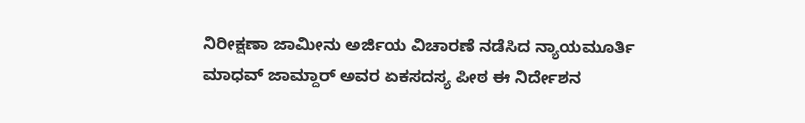ನಿರೀಕ್ಷಣಾ ಜಾಮೀನು ಅರ್ಜಿಯ ವಿಚಾರಣೆ ನಡೆಸಿದ ನ್ಯಾಯಮೂರ್ತಿ ಮಾಧವ್ ಜಾಮ್ದಾರ್ ಅವರ ಏಕಸದಸ್ಯ ಪೀಠ ಈ ನಿರ್ದೇಶನ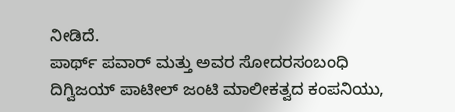ನೀಡಿದೆ.
ಪಾರ್ಥ್ ಪವಾರ್ ಮತ್ತು ಅವರ ಸೋದರಸಂಬಂಧಿ ದಿಗ್ವಿಜಯ್ ಪಾಟೀಲ್ ಜಂಟಿ ಮಾಲೀಕತ್ವದ ಕಂಪನಿಯು,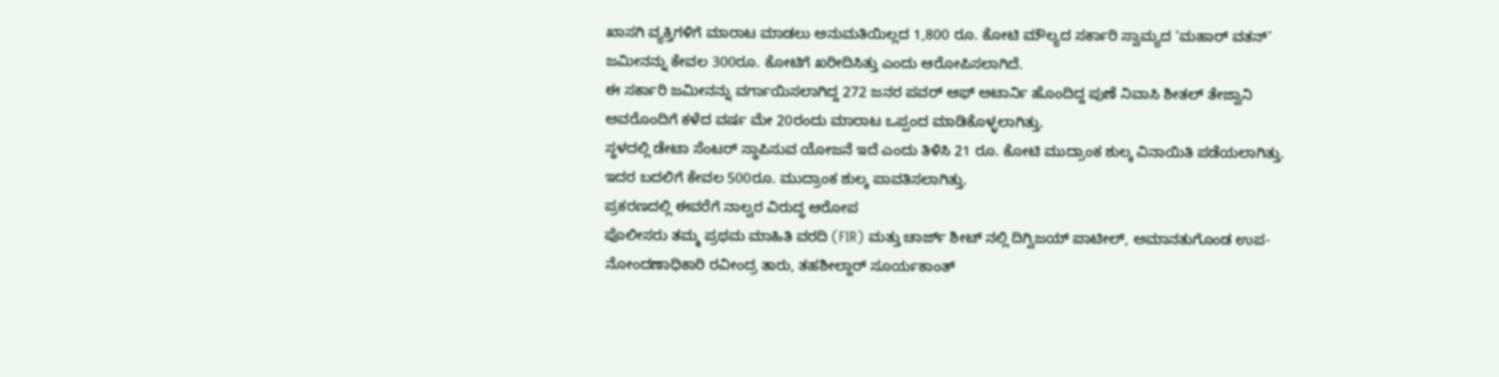ಖಾಸಗಿ ವ್ಯಕ್ತಿಗಳಿಗೆ ಮಾರಾಟ ಮಾಡಲು ಅನುಮತಿಯಿಲ್ಲದ 1,800 ರೂ. ಕೋಟಿ ಮೌಲ್ಯದ ಸರ್ಕಾರಿ ಸ್ವಾಮ್ಯದ ‘ಮಹಾರ್ ವತನ್’ ಜಮೀನನ್ನು ಕೇವಲ 300ರೂ. ಕೋಟಿಗೆ ಖರೀದಿಸಿತ್ತು ಎಂದು ಆರೋಪಿಸಲಾಗಿದೆ.
ಈ ಸರ್ಕಾರಿ ಜಮೀನನ್ನು ವರ್ಗಾಯಿಸಲಾಗಿದ್ದ 272 ಜನರ ಪವರ್ ಆಫ್ ಅಟಾರ್ನಿ ಹೊಂದಿದ್ದ ಪುಣೆ ನಿವಾಸಿ ಶೀತಲ್ ತೇಜ್ವಾನಿ ಅವರೊಂದಿಗೆ ಕಳೆದ ವರ್ಷ ಮೇ 20ರಂದು ಮಾರಾಟ ಒಪ್ಪಂದ ಮಾಡಿಕೊಳ್ಳಲಾಗಿತ್ತು.
ಸ್ಥಳದಲ್ಲಿ ಡೇಟಾ ಸೆಂಟರ್ ಸ್ಥಾಪಿಸುವ ಯೋಜನೆ ಇದೆ ಎಂದು ತಿಳಿಸಿ 21 ರೂ. ಕೋಟಿ ಮುದ್ರಾಂಕ ಶುಲ್ಕ ವಿನಾಯಿತಿ ಪಡೆಯಲಾಗಿತ್ತು. ಇದರ ಬದಲಿಗೆ ಕೇವಲ 500ರೂ. ಮುದ್ರಾಂಕ ಶುಲ್ಕ ಪಾವತಿಸಲಾಗಿತ್ತು.
ಪ್ರಕರಣದಲ್ಲಿ ಈವರೆಗೆ ನಾಲ್ವರ ವಿರುದ್ಧ ಆರೋಪ
ಪೊಲೀಸರು ತಮ್ಮ ಪ್ರಥಮ ಮಾಹಿತಿ ವರದಿ (FIR) ಮತ್ತು ಚಾರ್ಜ್ ಶೀಟ್ ನಲ್ಲಿ ದಿಗ್ವಿಜಯ್ ಪಾಟೀಲ್, ಅಮಾನತುಗೊಂಡ ಉಪ-ನೋಂದಣಾಧಿಕಾರಿ ರವೀಂದ್ರ ತಾರು, ತಹಶೀಲ್ದಾರ್ ಸೂರ್ಯಕಾಂತ್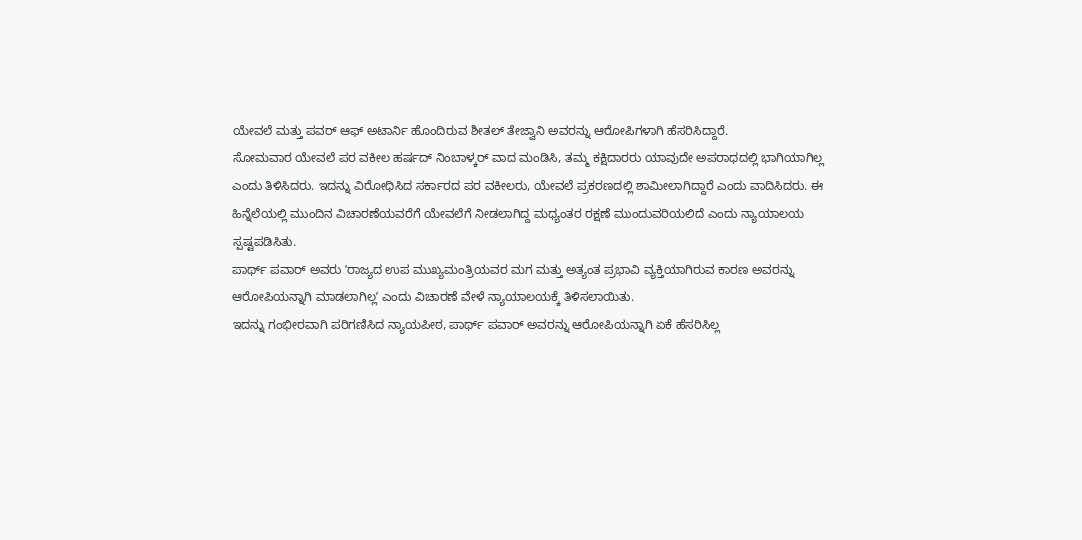ಯೇವಲೆ ಮತ್ತು ಪವರ್ ಆಫ್ ಅಟಾರ್ನಿ ಹೊಂದಿರುವ ಶೀತಲ್ ತೇಜ್ವಾನಿ ಅವರನ್ನು ಆರೋಪಿಗಳಾಗಿ ಹೆಸರಿಸಿದ್ದಾರೆ.
ಸೋಮವಾರ ಯೇವಲೆ ಪರ ವಕೀಲ ಹರ್ಷದ್ ನಿಂಬಾಳ್ಕರ್ ವಾದ ಮಂಡಿಸಿ, ತಮ್ಮ ಕಕ್ಷಿದಾರರು ಯಾವುದೇ ಅಪರಾಧದಲ್ಲಿ ಭಾಗಿಯಾಗಿಲ್ಲ ಎಂದು ತಿಳಿಸಿದರು. ಇದನ್ನು ವಿರೋಧಿಸಿದ ಸರ್ಕಾರದ ಪರ ವಕೀಲರು, ಯೇವಲೆ ಪ್ರಕರಣದಲ್ಲಿ ಶಾಮೀಲಾಗಿದ್ದಾರೆ ಎಂದು ವಾದಿಸಿದರು. ಈ ಹಿನ್ನೆಲೆಯಲ್ಲಿ ಮುಂದಿನ ವಿಚಾರಣೆಯವರೆಗೆ ಯೇವಲೆಗೆ ನೀಡಲಾಗಿದ್ದ ಮಧ್ಯಂತರ ರಕ್ಷಣೆ ಮುಂದುವರಿಯಲಿದೆ ಎಂದು ನ್ಯಾಯಾಲಯ ಸ್ಪಷ್ಟಪಡಿಸಿತು.
ಪಾರ್ಥ್ ಪವಾರ್ ಅವರು ʼರಾಜ್ಯದ ಉಪ ಮುಖ್ಯಮಂತ್ರಿಯವರ ಮಗ ಮತ್ತು ಅತ್ಯಂತ ಪ್ರಭಾವಿ ವ್ಯಕ್ತಿಯಾಗಿರುವ ಕಾರಣ ಅವರನ್ನು ಆರೋಪಿಯನ್ನಾಗಿ ಮಾಡಲಾಗಿಲ್ಲʼ ಎಂದು ವಿಚಾರಣೆ ವೇಳೆ ನ್ಯಾಯಾಲಯಕ್ಕೆ ತಿಳಿಸಲಾಯಿತು.
ಇದನ್ನು ಗಂಭೀರವಾಗಿ ಪರಿಗಣಿಸಿದ ನ್ಯಾಯಪೀಠ, ಪಾರ್ಥ್ ಪವಾರ್ ಅವರನ್ನು ಆರೋಪಿಯನ್ನಾಗಿ ಏಕೆ ಹೆಸರಿಸಿಲ್ಲ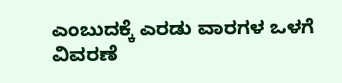ಎಂಬುದಕ್ಕೆ ಎರಡು ವಾರಗಳ ಒಳಗೆ ವಿವರಣೆ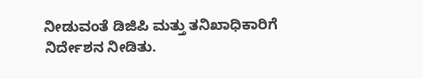ನೀಡುವಂತೆ ಡಿಜಿಪಿ ಮತ್ತು ತನಿಖಾಧಿಕಾರಿಗೆ ನಿರ್ದೇಶನ ನೀಡಿತು.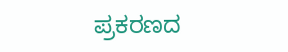ಪ್ರಕರಣದ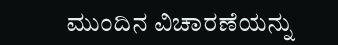ಮುಂದಿನ ವಿಚಾರಣೆಯನ್ನು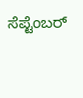ಸೆಪ್ಟೆಂಬರ್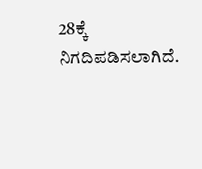28ಕ್ಕೆ ನಿಗದಿಪಡಿಸಲಾಗಿದೆ.